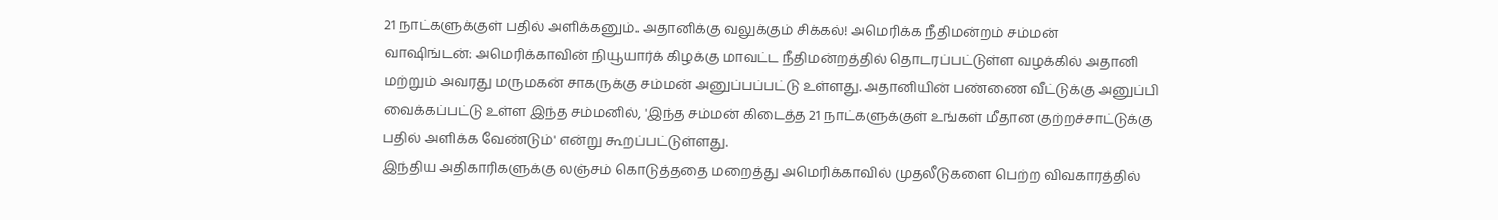21 நாட்களுக்குள் பதில் அளிக்கனும்.. அதானிக்கு வலுக்கும் சிக்கல்! அமெரிக்க நீதிமன்றம் சம்மன்
வாஷிங்டன்: அமெரிக்காவின் நியூயார்க் கிழக்கு மாவட்ட நீதிமன்றத்தில் தொடரப்பட்டுள்ள வழக்கில் அதானி மற்றும் அவரது மருமகன் சாகருக்கு சம்மன் அனுப்பப்பட்டு உள்ளது. அதானியின் பண்ணை வீட்டுக்கு அனுப்பி வைக்கப்பட்டு உள்ள இந்த சம்மனில், 'இந்த சம்மன் கிடைத்த 21 நாட்களுக்குள் உங்கள் மீதான குற்றச்சாட்டுக்கு பதில் அளிக்க வேண்டும்' என்று கூறப்பட்டுள்ளது.
இந்திய அதிகாரிகளுக்கு லஞ்சம் கொடுத்ததை மறைத்து அமெரிக்காவில் முதலீடுகளை பெற்ற விவகாரத்தில்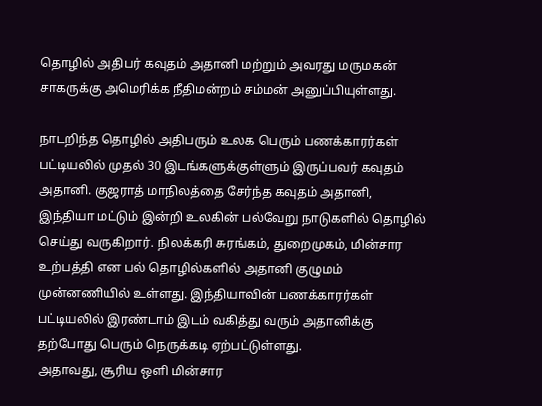தொழில் அதிபர் கவுதம் அதானி மற்றும் அவரது மருமகன் சாகருக்கு அமெரிக்க நீதிமன்றம் சம்மன் அனுப்பியுள்ளது.

நாடறிந்த தொழில் அதிபரும் உலக பெரும் பணக்காரர்கள் பட்டியலில் முதல் 30 இடங்களுக்குள்ளும் இருப்பவர் கவுதம் அதானி. குஜராத் மாநிலத்தை சேர்ந்த கவுதம் அதானி, இந்தியா மட்டும் இன்றி உலகின் பல்வேறு நாடுகளில் தொழில் செய்து வருகிறார். நிலக்கரி சுரங்கம், துறைமுகம், மின்சார உற்பத்தி என பல் தொழில்களில் அதானி குழுமம் முன்னணியில் உள்ளது. இந்தியாவின் பணக்காரர்கள் பட்டியலில் இரண்டாம் இடம் வகித்து வரும் அதானிக்கு தற்போது பெரும் நெருக்கடி ஏற்பட்டுள்ளது.
அதாவது, சூரிய ஒளி மின்சார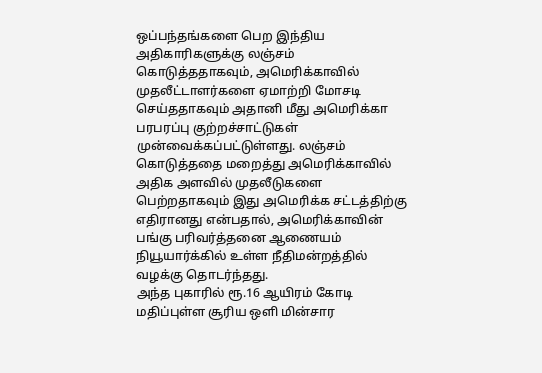ஒப்பந்தங்களை பெற இந்திய அதிகாரிகளுக்கு லஞ்சம் கொடுத்ததாகவும், அமெரிக்காவில் முதலீட்டாளர்களை ஏமாற்றி மோசடி செய்ததாகவும் அதானி மீது அமெரிக்கா பரபரப்பு குற்றச்சாட்டுகள் முன்வைக்கப்பட்டுள்ளது. லஞ்சம் கொடுத்ததை மறைத்து அமெரிக்காவில் அதிக அளவில் முதலீடுகளை பெற்றதாகவும் இது அமெரிக்க சட்டத்திற்கு எதிரானது என்பதால், அமெரிக்காவின் பங்கு பரிவர்த்தனை ஆணையம் நியூயார்க்கில் உள்ள நீதிமன்றத்தில் வழக்கு தொடர்ந்தது.
அந்த புகாரில் ரூ.16 ஆயிரம் கோடி மதிப்புள்ள சூரிய ஒளி மின்சார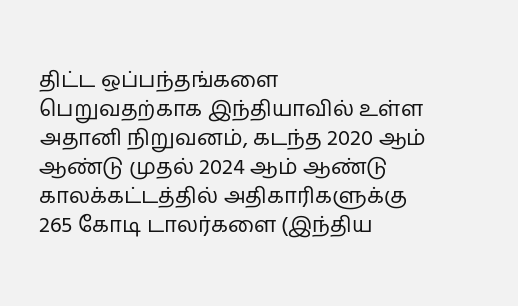திட்ட ஒப்பந்தங்களை பெறுவதற்காக இந்தியாவில் உள்ள அதானி நிறுவனம், கடந்த 2020 ஆம் ஆண்டு முதல் 2024 ஆம் ஆண்டு காலக்கட்டத்தில் அதிகாரிகளுக்கு 265 கோடி டாலர்களை (இந்திய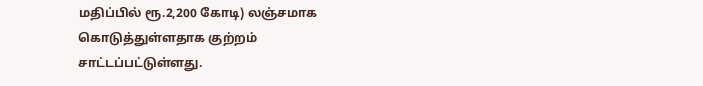மதிப்பில் ரூ.2,200 கோடி) லஞ்சமாக கொடுத்துள்ளதாக குற்றம் சாட்டப்பட்டுள்ளது.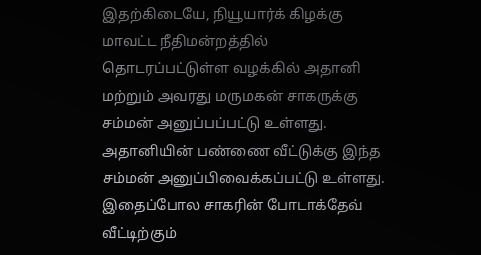இதற்கிடையே, நியூயார்க் கிழக்கு மாவட்ட நீதிமன்றத்தில் தொடரப்பட்டுள்ள வழக்கில் அதானி மற்றும் அவரது மருமகன் சாகருக்கு சம்மன் அனுப்பப்பட்டு உள்ளது. அதானியின் பண்ணை வீட்டுக்கு இந்த சம்மன் அனுப்பிவைக்கப்பட்டு உள்ளது. இதைப்போல சாகரின் போடாக்தேவ் வீட்டிற்கும்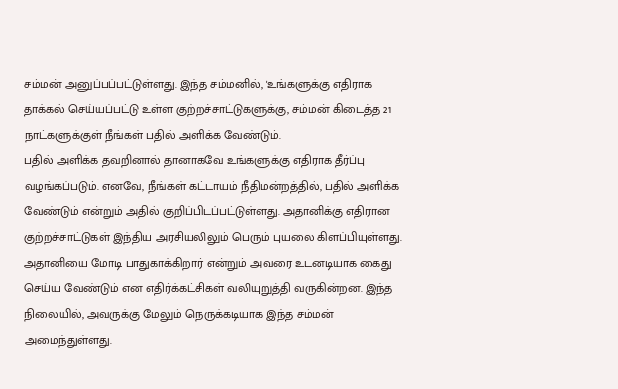சம்மன் அனுப்பப்பட்டுள்ளது. இந்த சம்மனில், 'உங்களுக்கு எதிராக தாக்கல் செய்யப்பட்டு உள்ள குற்றச்சாட்டுகளுக்கு, சம்மன் கிடைத்த 21 நாட்களுக்குள் நீங்கள் பதில் அளிக்க வேண்டும்.
பதில் அளிக்க தவறினால் தானாகவே உங்களுக்கு எதிராக தீர்ப்பு வழங்கப்படும். எனவே, நீங்கள் கட்டாயம் நீதிமன்றத்தில், பதில் அளிக்க வேண்டும் என்றும் அதில் குறிப்பிடப்பட்டுள்ளது. அதானிக்கு எதிரான குற்றச்சாட்டுகள் இந்திய அரசியலிலும் பெரும் புயலை கிளப்பியுள்ளது. அதானியை மோடி பாதுகாக்கிறார் என்றும் அவரை உடனடியாக கைது செய்ய வேண்டும் என எதிர்க்கட்சிகள் வலியுறுத்தி வருகின்றன. இந்த நிலையில், அவருக்கு மேலும் நெருக்கடியாக இந்த சம்மன் அமைந்துள்ளது.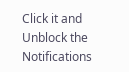Click it and Unblock the Notifications